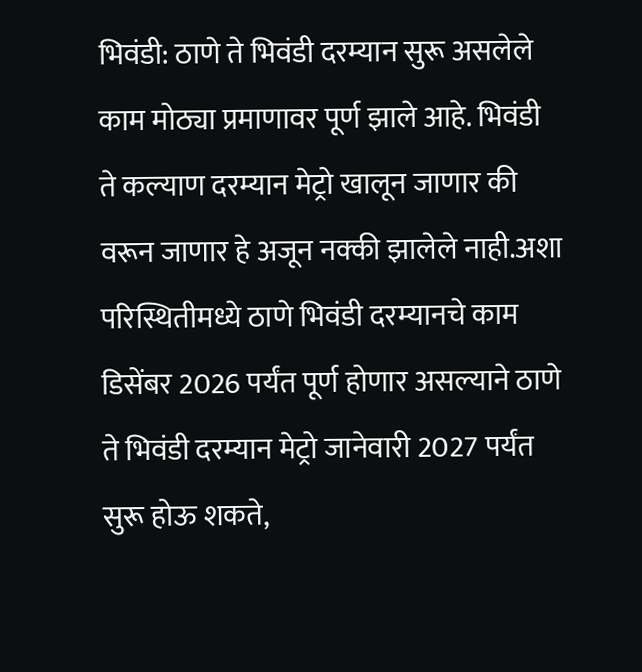भिवंडी: ठाणे ते भिवंडी दरम्यान सुरू असलेले काम मोठ्या प्रमाणावर पूर्ण झाले आहे. भिवंडी ते कल्याण दरम्यान मेट्रो खालून जाणार की वरून जाणार हे अजून नक्की झालेले नाही.अशा परिस्थितीमध्ये ठाणे भिवंडी दरम्यानचे काम डिसेंबर 2026 पर्यंत पूर्ण होणार असल्याने ठाणे ते भिवंडी दरम्यान मेट्रो जानेवारी 2027 पर्यंत सुरू होऊ शकते,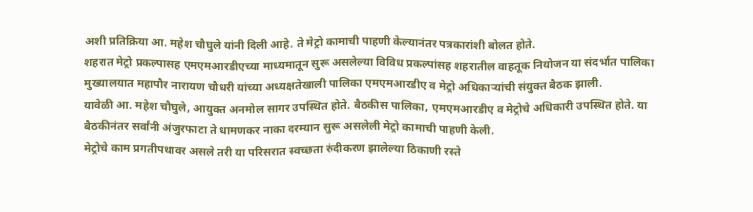अशी प्रतिक्रिया आ. महेश चौघुले यांनी दिली आहे. ते मेट्रो कामाची पाहणी केल्यानंतर पत्रकारांशी बोलत होते.
शहरात मेट्रो प्रकल्पासह एमएमआरडीएच्या माध्यमातून सुरू असलेल्या विविध प्रकल्पांसह शहरातील वाहतूक नियोजन या संदर्भात पालिका मुख्यालयात महापौर नारायण चौधरी यांच्या अध्यक्षतेखाली पालिका एमएमआरडीए व मेट्रो अधिकाऱ्यांची संयुक्त बैठक झाली.
यावेळी आ. महेश चौघुले, आयुक्त अनमोल सागर उपस्थित होते. बैठकीस पालिका, एमएमआरडीए व मेट्रोचे अधिकारी उपस्थित होते. या बैठकीनंतर सर्वांनी अंजुरफाटा ते धामणकर नाका दरम्यान सुरू असलेली मेट्रो कामाची पाहणी केली.
मेट्रोचे काम प्रगतीपथावर असले तरी या परिसरात स्वच्छता रुंदीकरण झालेल्या ठिकाणी रस्ते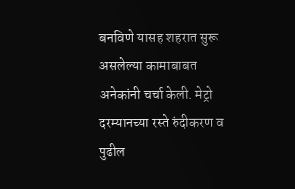बनविणे यासह शहरात सुरू असलेल्या कामाबाबत अनेकांनी चर्चा केली. मेट्रो दरम्यानच्या रस्ते रुंदीकरण व पुढील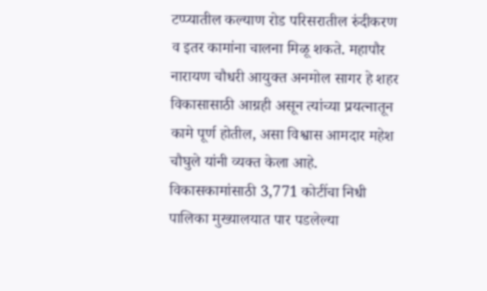टप्प्यातील कल्याण रोड परिसरातील रुंदीकरण व इतर कामांना चालना मिळू शकते. महापौर नारायण चौधरी आयुक्त अनमोल सागर हे शहर विकासासाठी आग्रही असून त्यांच्या प्रयत्नातून कामे पूर्ण होतील, असा विश्वास आमदार महेश चौघुले यांनी व्यक्त केला आहे.
विकासकामांसाठी 3,771 कोटींचा निधी
पालिका मुख्यालयात पार पडलेल्या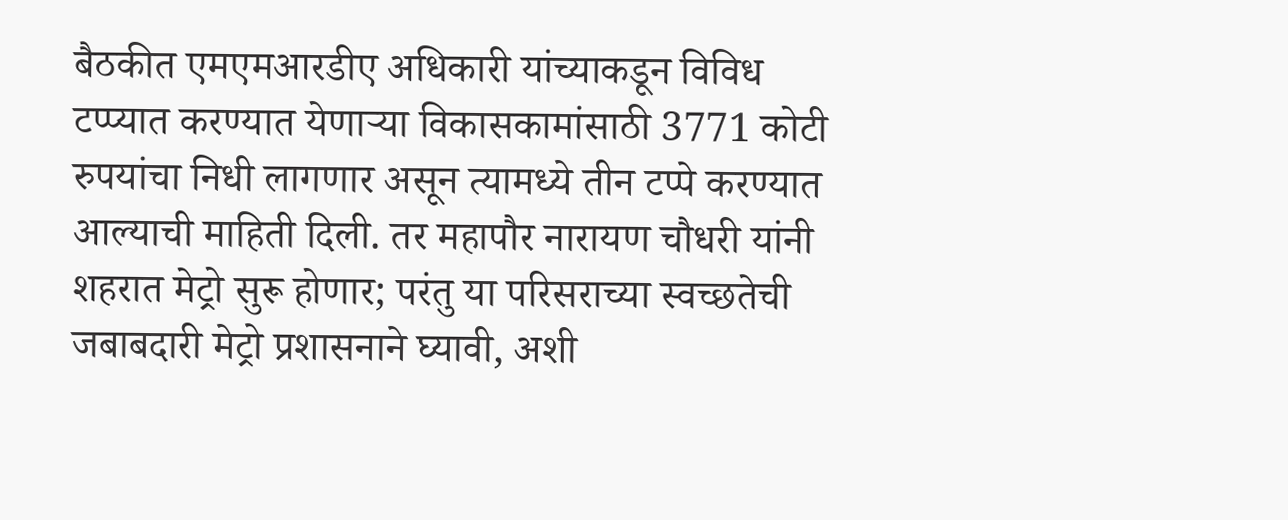बैठकीत एमएमआरडीए अधिकारी यांच्याकडून विविध टप्प्यात करण्यात येणाऱ्या विकासकामांसाठी 3771 कोटी रुपयांचा निधी लागणार असून त्यामध्ये तीन टप्पे करण्यात आल्याची माहिती दिली. तर महापौर नारायण चौधरी यांनी शहरात मेट्रो सुरू होणार; परंतु या परिसराच्या स्वच्छतेची जबाबदारी मेट्रो प्रशासनाने घ्यावी, अशी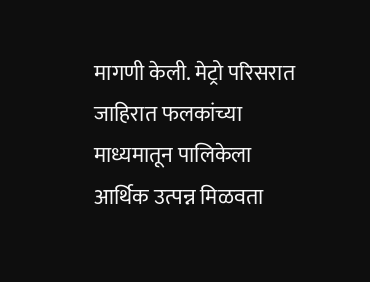मागणी केली. मेट्रो परिसरात जाहिरात फलकांच्या माध्यमातून पालिकेला आर्थिक उत्पन्न मिळवता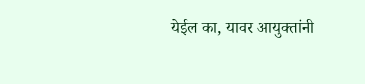येईल का, यावर आयुक्तांनी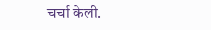चर्चा केली.